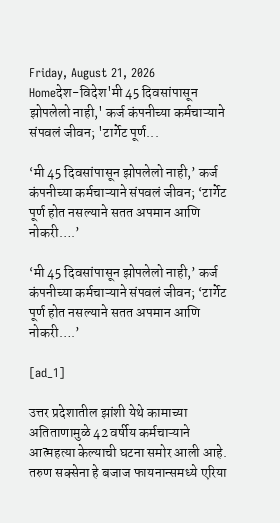Friday, August 21, 2026
Homeदेश-विदेश'मी 45 दिवसांपासून झोपलेलो नाही,' कर्ज कंपनीच्या कर्मचाऱ्याने संपवलं जीवन; 'टार्गेट पूर्ण...

‘मी 45 दिवसांपासून झोपलेलो नाही,’ कर्ज कंपनीच्या कर्मचाऱ्याने संपवलं जीवन; ‘टार्गेट पूर्ण होत नसल्याने सतत अपमान आणि नोकरी….’

‘मी 45 दिवसांपासून झोपलेलो नाही,’ कर्ज कंपनीच्या कर्मचाऱ्याने संपवलं जीवन; ‘टार्गेट पूर्ण होत नसल्याने सतत अपमान आणि नोकरी….’

[ad_1]

उत्तर प्रदेशातील झांशी येथे कामाच्या अतिताणामुळे 42 वर्षीय कर्मचाऱ्याने आत्महत्या केल्याची घटना समोर आली आहे. तरुण सक्सेना हे बजाज फायनान्समध्ये एरिया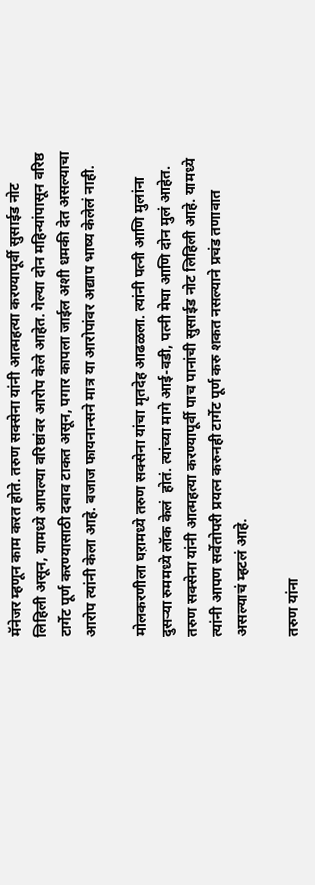मॅनेजर म्हणून काम करत होते. तरुण सक्सेना यांनी आत्महत्या करण्यापूर्वी सुसाईड नोट लिहिली असून, यामध्ये आपल्या वरिष्ठांवर आरोप केले आहेत. गेल्या दोन महिन्यांपासून वरिष्ठ टार्गेट पूर्ण करण्यासाठी दबाव टाकत असून, पगार कापला जाईल अशी धमकी देत असल्याचा आरोप त्यांनी केला आहे. बजाज फायनान्सने मात्र या आरोपांवर अद्याप भाष्य केलेलं नाही.

मोलकरणीला घऱामध्ये तरुण सक्सेना यांचा मृतदेह आढळला. त्यांनी पत्नी आणि मुलांना दुसऱ्या रुममध्ये लॉक केलं  होतं. त्यांच्या मागे आई-वडी, पत्नी मेघा आणि दोन मुलं आहेत. तरुण सक्सेना यांनी आत्महत्या करण्यापूर्वी पाच पानांची सुसाईड नोट लिहिली आहे. यामध्ये त्यांनी आपण सर्वेतोपरी प्रयत्न करुनही टार्गेट पूर्ण करु शकत नसल्याने प्रचंड तणावात असल्याचं म्हटलं आहे.

तरुण यांना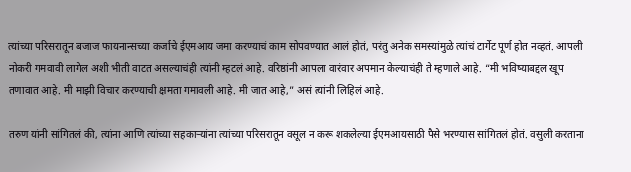त्यांच्या परिसरातून बजाज फायनान्सच्या कर्जाचे ईएमआय जमा करण्याचं काम सोपवण्यात आलं होतं, परंतु अनेक समस्यांमुळे त्यांचं टार्गेट पूर्ण होत नव्हतं. आपली नोकरी गमवावी लागेल अशी भीती वाटत असल्याचंही त्यांनी म्हटलं आहे. वरिष्ठांनी आपला वारंवार अपमान केल्याचंही ते म्हणाले आहे. “मी भविष्याबद्दल खूप तणावात आहे. मी माझी विचार करण्याची क्षमता गमावली आहे. मी जात आहे,” असं त्यांनी लिहिलं आहे.

तरुण यांनी सांगितलं की, त्यांना आणि त्यांच्या सहकाऱ्यांना त्यांच्या परिसरातून वसूल न करू शकलेल्या ईएमआयसाठी पैसे भरण्यास सांगितलं होतं. वसुली करताना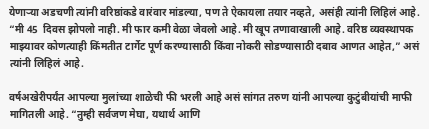येणाऱ्या अडचणी त्यांनी वरिष्ठांकडे वारंवार मांडल्या, पण ते ऐकायला तयार नव्हते, असंही त्यांनी लिहिलं आहे. “मी 45  दिवस झोपलो नाही. मी फार कमी वेळा जेवलो आहे. मी खूप तणावाखाली आहे. वरिष्ठ व्यवस्थापक माझ्यावर कोणत्याही किंमतीत टार्गेट पूर्ण करण्यासाठी किंवा नोकरी सोडण्यासाठी दबाव आणत आहेत,” असं त्यांनी लिहिलं आहे.

वर्षअखेरीपर्यंत आपल्या मुलांच्या शाळेची फी भरली आहे असं सांगत तरुण यांनी आपल्या कुटुंबीयांची माफी मागितली आहे. “तुम्ही सर्वजण मेघा, यथार्थ आणि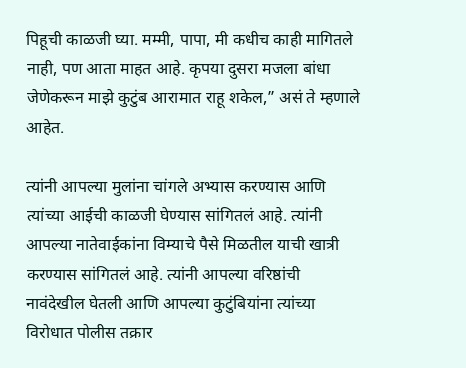पिहूची काळजी घ्या. मम्मी, पापा, मी कधीच काही मागितले नाही, पण आता माहत आहे. कृपया दुसरा मजला बांधा जेणेकरून माझे कुटुंब आरामात राहू शकेल,” असं ते म्हणाले आहेत.

त्यांनी आपल्या मुलांना चांगले अभ्यास करण्यास आणि त्यांच्या आईची काळजी घेण्यास सांगितलं आहे. त्यांनी आपल्या नातेवाईकांना विम्याचे पैसे मिळतील याची खात्री करण्यास सांगितलं आहे. त्यांनी आपल्या वरिष्ठांची नावंदेखील घेतली आणि आपल्या कुटुंबियांना त्यांच्या विरोधात पोलीस तक्रार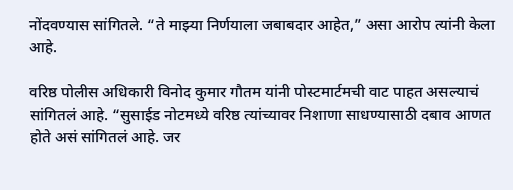नोंदवण्यास सांगितले. “ते माझ्या निर्णयाला जबाबदार आहेत,” असा आरोप त्यांनी केला आहे.

वरिष्ठ पोलीस अधिकारी विनोद कुमार गौतम यांनी पोस्टमार्टमची वाट पाहत असल्याचं सांगितलं आहे. “सुसाईड नोटमध्ये वरिष्ठ त्यांच्यावर निशाणा साधण्यासाठी दबाव आणत होते असं सांगितलं आहे. जर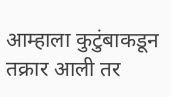आम्हाला कुटुंबाकडून तक्रार आली तर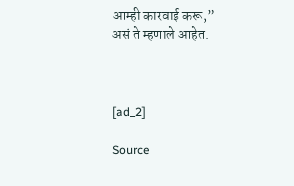आम्ही कारवाई करू,” असं ते म्हणाले आहेत.



[ad_2]

Source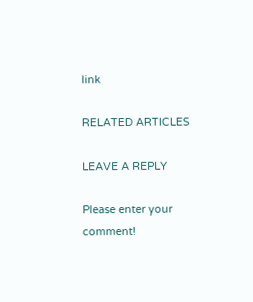link

RELATED ARTICLES

LEAVE A REPLY

Please enter your comment!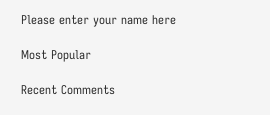Please enter your name here

Most Popular

Recent Comments